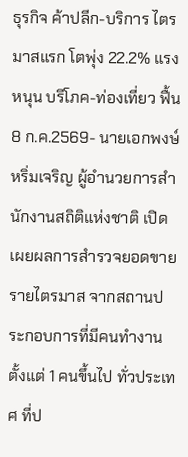ธุรกิจ ค้าปลีก-บริการ ไตรมาสแรก โตพุ่ง 22.2% แรงหนุน บริโภค-ท่องเที่ยว ฟื้น
8 ก.ค.2569- นายเอกพงษ์ หริ่มเจริญ ผู้อำนวยการสำนักงานสถิติแห่งชาติ เปิดเผยผลการสำรวจยอดขายรายไตรมาส จากสถานประกอบการที่มีคนทำงานตั้งแต่ 1 คนขึ้นไป ทั่วประเทศ ที่ป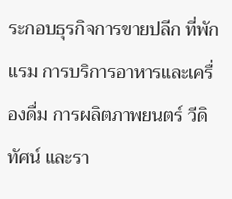ระกอบธุรกิจการขายปลีก ที่พักแรม การบริการอาหารและเครื่องดื่ม การผลิตภาพยนตร์ วีดิทัศน์ และรา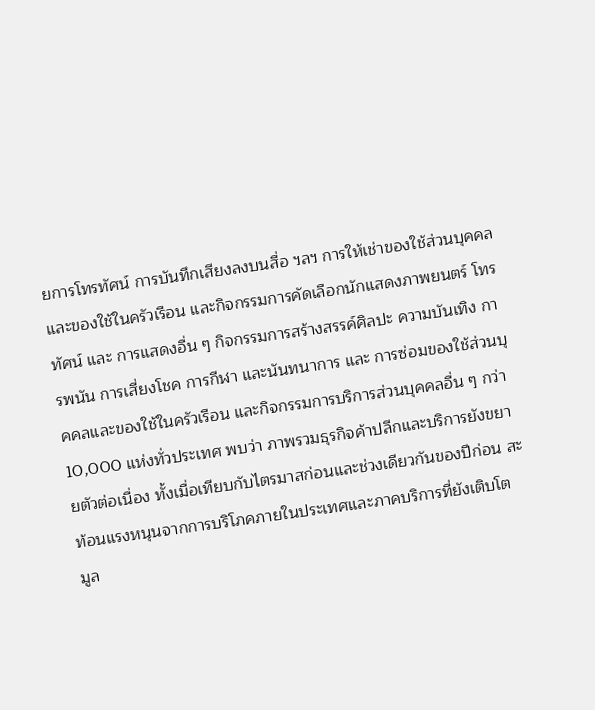ยการโทรทัศน์ การบันทึกเสียงลงบนสื่อ ฯลฯ การให้เช่าของใช้ส่วนบุคคลและของใช้ในครัวเรือน และกิจกรรมการคัดเลือกนักแสดงภาพยนตร์ โทรทัศน์ และ การแสดงอื่น ๆ กิจกรรมการสร้างสรรค์ศิลปะ ความบันเทิง การพนัน การเสี่ยงโชค การกีฬา และนันทนาการ และ การซ่อมของใช้ส่วนบุคคลและของใช้ในครัวเรือน และกิจกรรมการบริการส่วนบุคคลอื่น ๆ กว่า 10,000 แห่งทั่วประเทศ พบว่า ภาพรวมธุรกิจค้าปลีกและบริการยังขยายตัวต่อเนื่อง ทั้งเมื่อเทียบกับไตรมาสก่อนและช่วงเดียวกันของปีก่อน สะท้อนแรงหนุนจากการบริโภคภายในประเทศและภาคบริการที่ยังเติบโต
มูล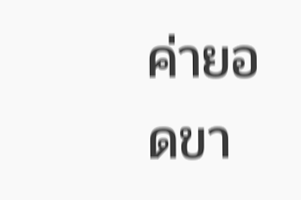ค่ายอดขา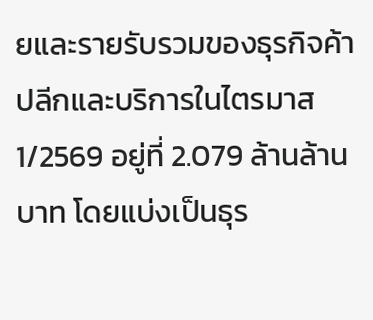ยและรายรับรวมของธุรกิจค้าปลีกและบริการในไตรมาส 1/2569 อยู่ที่ 2.079 ล้านล้านบาท โดยแบ่งเป็นธุร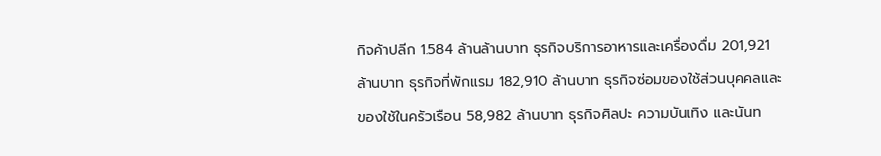กิจค้าปลีก 1.584 ล้านล้านบาท ธุรกิจบริการอาหารและเครื่องดื่ม 201,921 ล้านบาท ธุรกิจที่พักแรม 182,910 ล้านบาท ธุรกิจซ่อมของใช้ส่วนบุคคลและของใช้ในครัวเรือน 58,982 ล้านบาท ธุรกิจศิลปะ ความบันเทิง และนันท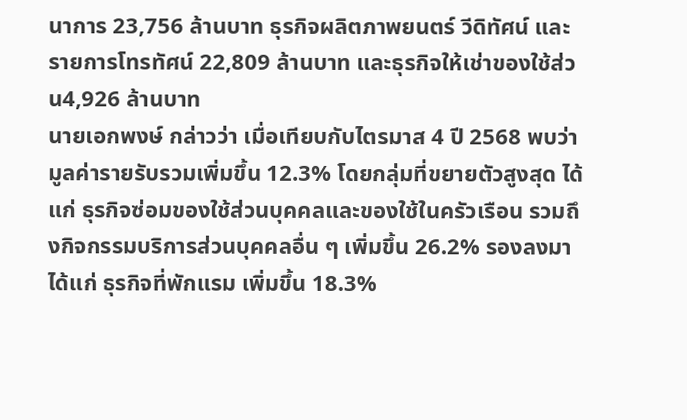นาการ 23,756 ล้านบาท ธุรกิจผลิตภาพยนตร์ วีดิทัศน์ และรายการโทรทัศน์ 22,809 ล้านบาท และธุรกิจให้เช่าของใช้ส่วน4,926 ล้านบาท
นายเอกพงษ์ กล่าวว่า เมื่อเทียบกับไตรมาส 4 ปี 2568 พบว่า มูลค่ารายรับรวมเพิ่มขึ้น 12.3% โดยกลุ่มที่ขยายตัวสูงสุด ได้แก่ ธุรกิจซ่อมของใช้ส่วนบุคคลและของใช้ในครัวเรือน รวมถึงกิจกรรมบริการส่วนบุคคลอื่น ๆ เพิ่มขึ้น 26.2% รองลงมา ได้แก่ ธุรกิจที่พักแรม เพิ่มขึ้น 18.3%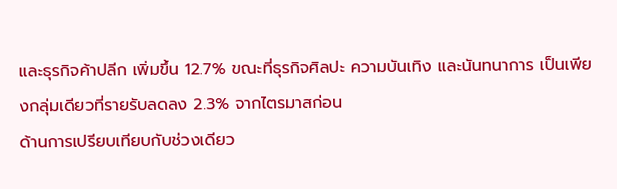และธุรกิจค้าปลีก เพิ่มขึ้น 12.7% ขณะที่ธุรกิจศิลปะ ความบันเทิง และนันทนาการ เป็นเพียงกลุ่มเดียวที่รายรับลดลง 2.3% จากไตรมาสก่อน
ด้านการเปรียบเทียบกับช่วงเดียว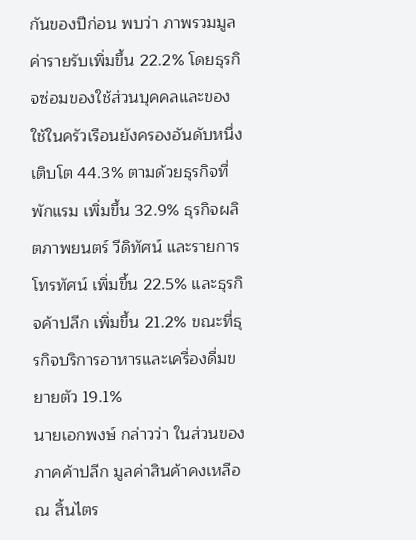กันของปีก่อน พบว่า ภาพรวมมูลค่ารายรับเพิ่มขึ้น 22.2% โดยธุรกิจซ่อมของใช้ส่วนบุคคลและของใช้ในครัวเรือนยังครองอันดับหนึ่ง เติบโต 44.3% ตามด้วยธุรกิจที่พักแรม เพิ่มขึ้น 32.9% ธุรกิจผลิตภาพยนตร์ วีดิทัศน์ และรายการโทรทัศน์ เพิ่มขึ้น 22.5% และธุรกิจค้าปลีก เพิ่มขึ้น 21.2% ขณะที่ธุรกิจบริการอาหารและเครื่องดื่มขยายตัว 19.1%
นายเอกพงษ์ กล่าวว่า ในส่วนของภาคค้าปลีก มูลค่าสินค้าคงเหลือ ณ สิ้นไตร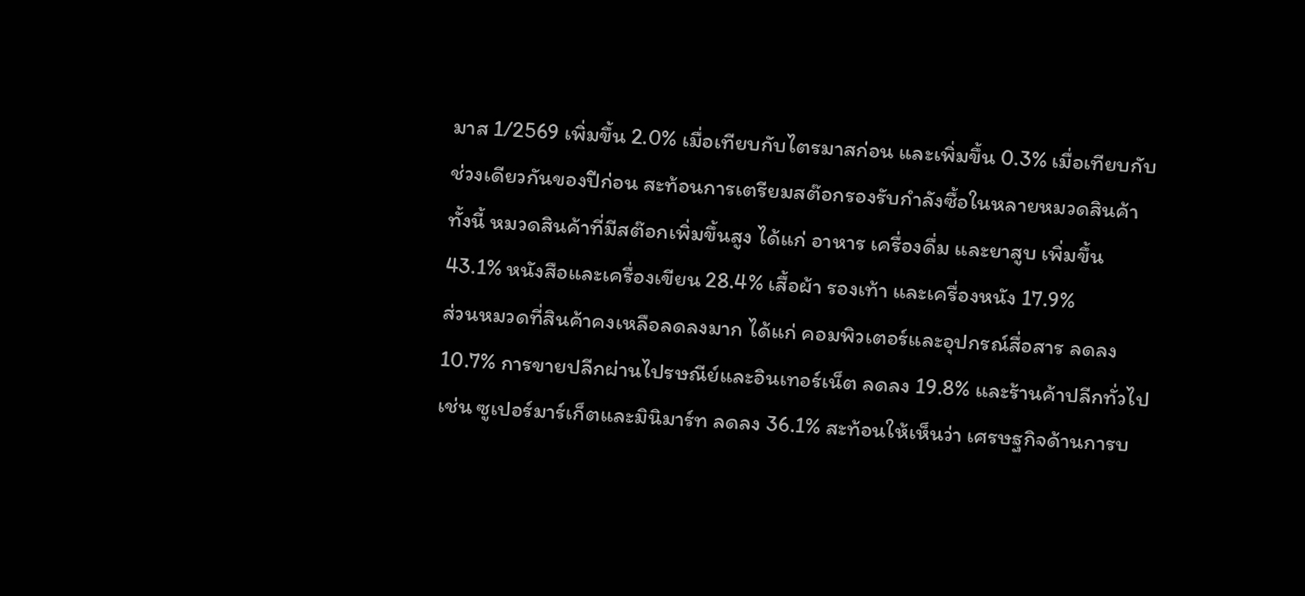มาส 1/2569 เพิ่มขึ้น 2.0% เมื่อเทียบกับไตรมาสก่อน และเพิ่มขึ้น 0.3% เมื่อเทียบกับช่วงเดียวกันของปีก่อน สะท้อนการเตรียมสต๊อกรองรับกำลังซื้อในหลายหมวดสินค้า ทั้งนี้ หมวดสินค้าที่มีสต๊อกเพิ่มขึ้นสูง ได้แก่ อาหาร เครื่องดื่ม และยาสูบ เพิ่มขึ้น 43.1% หนังสือและเครื่องเขียน 28.4% เสื้อผ้า รองเท้า และเครื่องหนัง 17.9%
ส่วนหมวดที่สินค้าคงเหลือลดลงมาก ได้แก่ คอมพิวเตอร์และอุปกรณ์สื่อสาร ลดลง 10.7% การขายปลีกผ่านไปรษณีย์และอินเทอร์เน็ต ลดลง 19.8% และร้านค้าปลีกทั่วไป เช่น ซูเปอร์มาร์เก็ตและมินิมาร์ท ลดลง 36.1% สะท้อนให้เห็นว่า เศรษฐกิจด้านการบ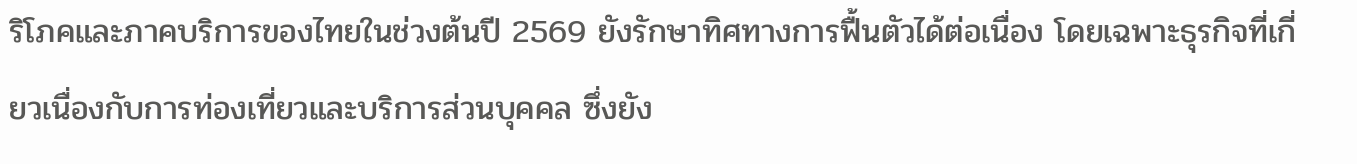ริโภคและภาคบริการของไทยในช่วงต้นปี 2569 ยังรักษาทิศทางการฟื้นตัวได้ต่อเนื่อง โดยเฉพาะธุรกิจที่เกี่ยวเนื่องกับการท่องเที่ยวและบริการส่วนบุคคล ซึ่งยัง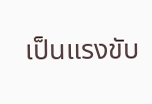เป็นแรงขับ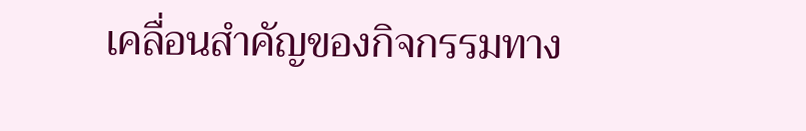เคลื่อนสำคัญของกิจกรรมทาง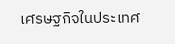เศรษฐกิจในประเทศ